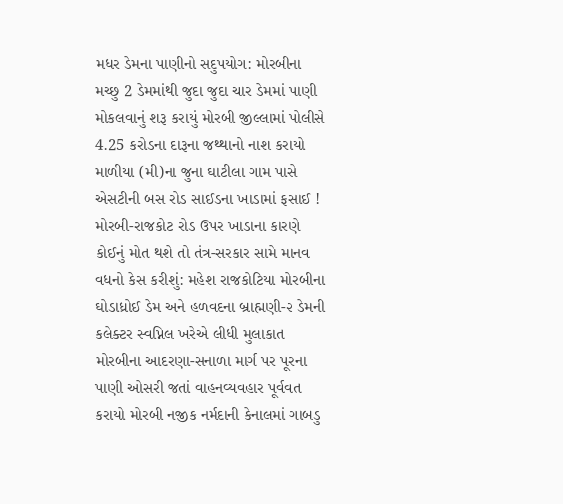મધર ડેમના પાણીનો સદુપયોગ: મોરબીના મચ્છુ 2 ડેમમાંથી જુદા જુદા ચાર ડેમમાં પાણી મોકલવાનું શરૂ કરાયું મોરબી જીલ્લામાં પોલીસે 4.25 કરોડના દારૂના જથ્થાનો નાશ કરાયો માળીયા (મી)ના જુના ઘાટીલા ગામ પાસે એસટીની બસ રોડ સાઈડના ખાડામાં ફસાઈ ! મોરબી-રાજકોટ રોડ ઉપર ખાડાના કારણે કોઈનું મોત થશે તો તંત્ર-સરકાર સામે માનવ વધનો કેસ કરીશું: મહેશ રાજકોટિયા મોરબીના ઘોડાધ્રોઈ ડેમ અને હળવદના બ્રાહ્મણી-૨ ડેમની કલેક્ટર સ્વપ્નિલ ખરેએ લીધી મુલાકાત મોરબીના આદરણા-સનાળા માર્ગ પર પૂરના પાણી ઓસરી જતાં વાહનવ્યવહાર પૂર્વવત કરાયો મોરબી નજીક નર્મદાની કેનાલમાં ગાબડુ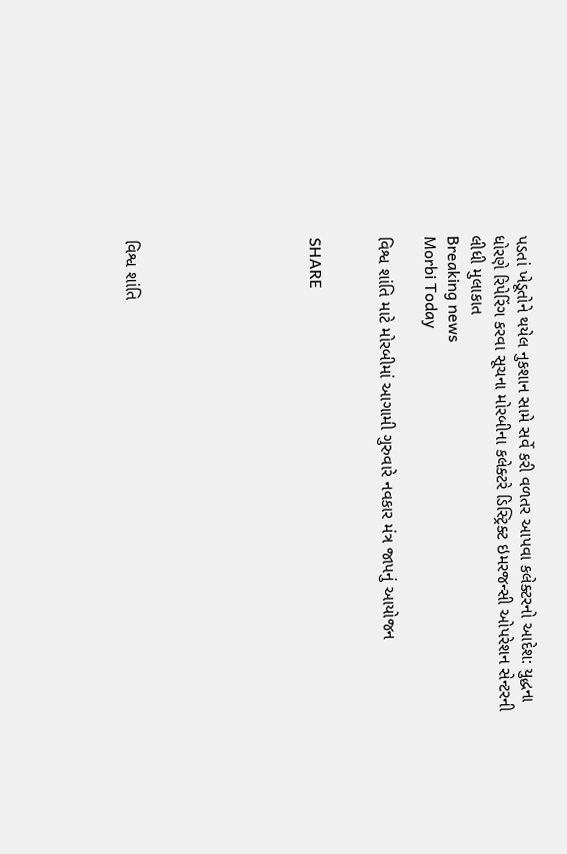પડતાં ખેડૂતોને થયેલ નુકશાન સામે સર્વે કરી વળતર આપવા કલેક્ટરનો આદેશ: યુદ્ધના ધોરણે રિપેરિંગ કરવા સૂચના મોરબીના કલેક્ટરે ડિસ્ટ્રિક્ટ ઇમરજન્સી ઓપરેશન સેન્ટરની લીધી મુલાકાત
Breaking news
Morbi Today

વિશ્વ શાંતિ માટે મોરબીમાં આગામી ગુરુવારે નવકાર મંત્ર જાપનું આયોજન


SHARE







વિશ્વ શાંતિ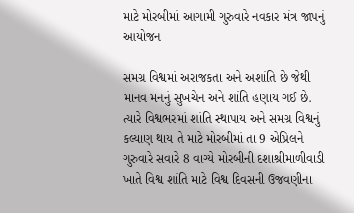માટે મોરબીમાં આગામી ગુરુવારે નવકાર મંત્ર જાપનું આયોજન

સમગ્ર વિશ્વમાં અરાજકતા અને અશાંતિ છે જેથી માનવ મનનું સુખચેન અને શાંતિ હણાય ગઈ છે. ત્યારે વિશ્વભરમાં શાંતિ સ્થાપાય અને સમગ્ર વિશ્વનું કલ્યાણ થાય તે માટે મોરબીમાં તા 9 એપ્રિલને ગુરુવારે સવારે 8 વાગ્યે મોરબીની દશાશ્રીમાળીવાડી ખાતે વિશ્વ શાંતિ માટે વિશ્વ દિવસની ઉજવણીના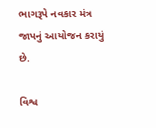ભાગરૂપે નવકાર મંત્ર જાપનું આયોજન કરાયું છે.

વિશ્વ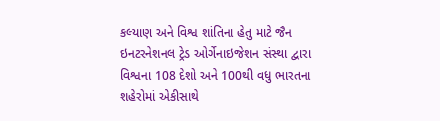કલ્યાણ અને વિશ્વ શાંતિના હેતુ માટે જૈન ઇનટરનેશનલ ટ્રેડ ઓર્ગેનાઇજેશન સંસ્થા દ્વારા વિશ્વના 108 દેશો અને 100થી વધુ ભારતના શહેરોમાં એકીસાથે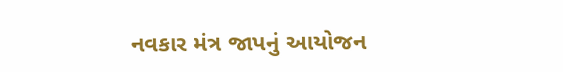નવકાર મંત્ર જાપનું આયોજન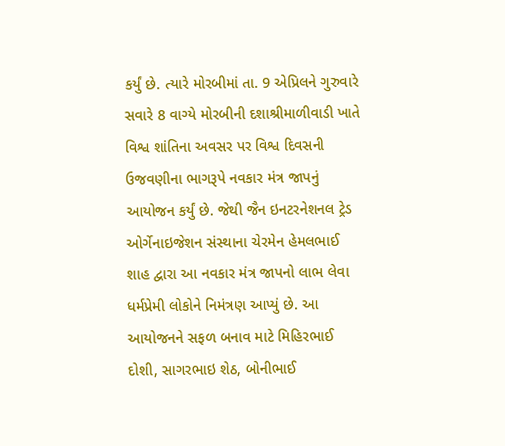કર્યું છે. ત્યારે મોરબીમાં તા. 9 એપ્રિલને ગુરુવારે સવારે 8 વાગ્યે મોરબીની દશાશ્રીમાળીવાડી ખાતે વિશ્વ શાંતિના અવસર પર વિશ્વ દિવસની ઉજવણીના ભાગરૂપે નવકાર મંત્ર જાપનું આયોજન કર્યું છે. જેથી જૈન ઇનટરનેશનલ ટ્રેડ ઓર્ગેનાઇજેશન સંસ્થાના ચેરમેન હેમલભાઈ શાહ દ્વારા આ નવકાર મંત્ર જાપનો લાભ લેવા ધર્મપ્રેમી લોકોને નિમંત્રણ આપ્યું છે. આ આયોજનને સફળ બનાવ માટે મિહિરભાઈ દોશી, સાગરભાઇ શેઠ, બોનીભાઈ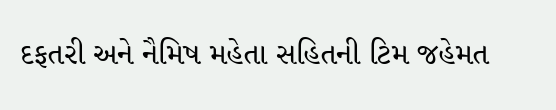દફતરી અને નૈમિષ મહેતા સહિતની ટિમ જહેમત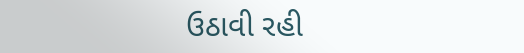ઉઠાવી રહી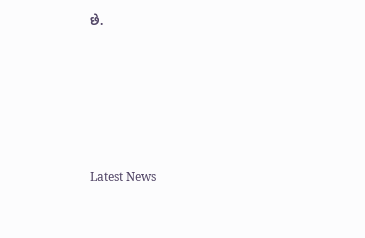છે.






Latest News